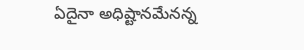ఏదైనా అధిష్టానమేనన్న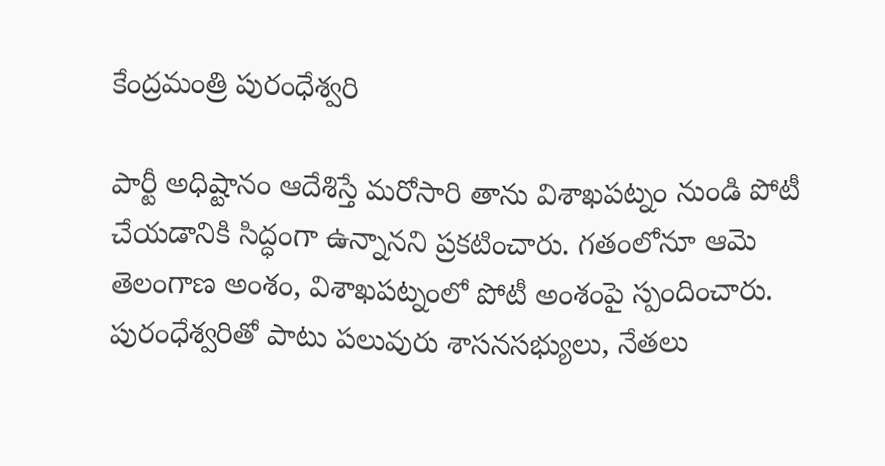కేంద్రమంత్రి పురంధేశ్వరి

పార్టీ అధిష్టానం ఆదేశిస్తే మరోసారి తాను విశాఖపట్నం నుండి పోటీ చేయడానికి సిద్ధంగా ఉన్నానని ప్రకటించారు. గతంలోనూ ఆమె తెలంగాణ అంశం, విశాఖపట్నంలో పోటీ అంశంపై స్పందించారు. పురంధేశ్వరితో పాటు పలువురు శాసనసభ్యులు, నేతలు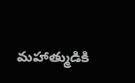మహాత్ముడికి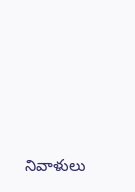నివాళులు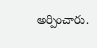అర్పించారు.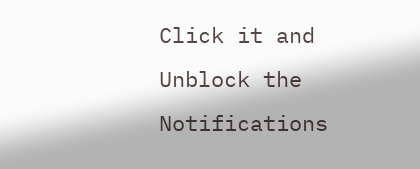Click it and Unblock the Notifications